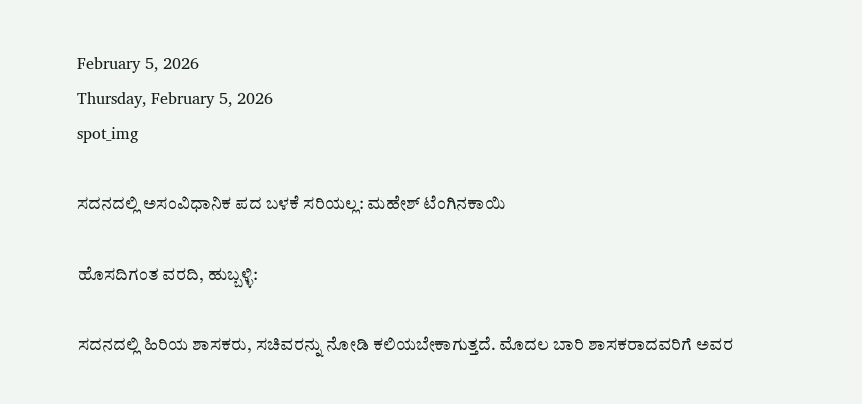February 5, 2026
Thursday, February 5, 2026
spot_img

ಸದನದಲ್ಲಿ ಅಸಂವಿಧಾನಿಕ ಪದ ಬಳಕೆ ಸರಿಯಲ್ಲ: ಮಹೇಶ್ ಟೆಂಗಿನಕಾಯಿ

ಹೊಸದಿಗಂತ ವರದಿ, ಹುಬ್ಬಳ್ಳಿ:

ಸದನದಲ್ಲಿ ಹಿರಿಯ ಶಾಸಕರು, ಸಚಿವರನ್ನು ನೋಡಿ ಕಲಿಯಬೇಕಾಗುತ್ತದೆ. ಮೊದಲ ಬಾರಿ ಶಾಸಕರಾದವರಿಗೆ ಅವರ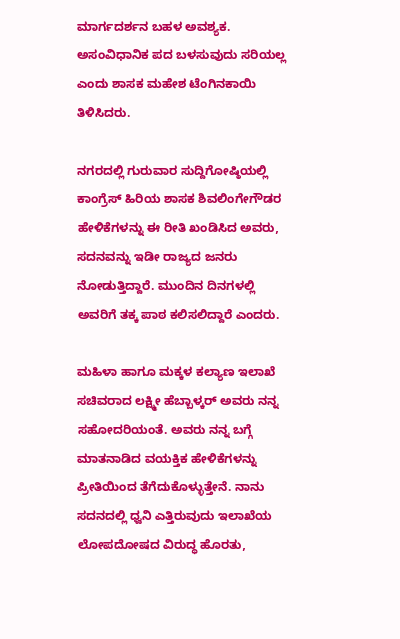ಮಾರ್ಗದರ್ಶನ ಬಹಳ ಅವಶ್ಯಕ. ಅಸಂವಿಧಾನಿಕ ಪದ ಬಳಸುವುದು ಸರಿಯಲ್ಲ ಎಂದು ಶಾಸಕ ಮಹೇಶ ಟೆಂಗಿನಕಾಯಿ ತಿಳಿಸಿದರು.

ನಗರದಲ್ಲಿ ಗುರುವಾರ ಸುದ್ದಿಗೋಷ್ಠಿಯಲ್ಲಿ ಕಾಂಗ್ರೆಸ್ ಹಿರಿಯ ಶಾಸಕ ಶಿವಲಿಂಗೇಗೌಡರ ಹೇಳಿಕೆಗಳನ್ನು ಈ ರೀತಿ ಖಂಡಿಸಿದ ಅವರು, ಸದನವನ್ನು ಇಡೀ ರಾಜ್ಯದ ಜನರು ನೋಡುತ್ತಿದ್ದಾರೆ. ಮುಂದಿನ ದಿನಗಳಲ್ಲಿ ಅವರಿಗೆ ತಕ್ಕ ಪಾಠ ಕಲಿಸಲಿದ್ದಾರೆ ಎಂದರು.

ಮಹಿಳಾ ಹಾಗೂ ಮಕ್ಕಳ ಕಲ್ಯಾಣ ಇಲಾಖೆ ಸಚಿವರಾದ ಲಕ್ಷ್ಮೀ ಹೆಬ್ಬಾಳ್ಕರ್ ಅವರು ನನ್ನ ಸಹೋದರಿಯಂತೆ. ಅವರು ನನ್ನ ಬಗ್ಗೆ ಮಾತನಾಡಿದ ವಯಕ್ತಿಕ ಹೇಳಿಕೆಗಳನ್ನು ಪ್ರೀತಿಯಿಂದ ತೆಗೆದುಕೊಳ್ಳುತ್ತೇನೆ. ನಾನು ಸದನದಲ್ಲಿ ಧ್ವನಿ ಎತ್ತಿರುವುದು ಇಲಾಖೆಯ ಲೋಪದೋಷದ ವಿರುದ್ಧ ಹೊರತು,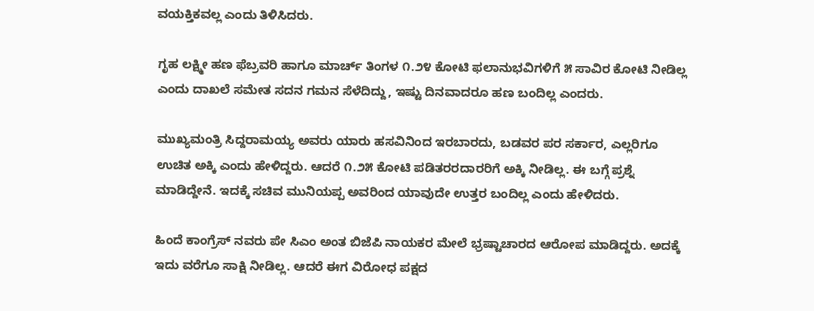ವಯಕ್ತಿಕವಲ್ಲ ಎಂದು ತಿಳಿಸಿದರು.

ಗೃಹ ಲಕ್ಷ್ಮೀ ಹಣ ಫೆಬ್ರವರಿ ಹಾಗೂ ಮಾರ್ಚ್ ತಿಂಗಳ ೧.೨೪ ಕೋಟಿ ಫಲಾನುಭವಿಗಳಿಗೆ ೫ ಸಾವಿರ ಕೋಟಿ ನೀಡಿಲ್ಲ ಎಂದು ದಾಖಲೆ ಸಮೇತ ಸದನ ಗಮನ ಸೆಳೆದಿದ್ದು, ಇಷ್ಟು ದಿನವಾದರೂ ಹಣ ಬಂದಿಲ್ಲ ಎಂದರು.

ಮುಖ್ಯಮಂತ್ರಿ ಸಿದ್ದರಾಮಯ್ಯ ಅವರು ಯಾರು ಹಸವಿನಿಂದ ಇರಬಾರದು, ಬಡವರ ಪರ ಸರ್ಕಾರ, ಎಲ್ಲರಿಗೂ ಉಚಿತ ಅಕ್ಕಿ ಎಂದು ಹೇಳಿದ್ದರು. ಆದರೆ ೧.೨೫ ಕೋಟಿ ಪಡಿತರರದಾರರಿಗೆ ಅಕ್ಕಿ ನೀಡಿಲ್ಲ. ಈ ಬಗ್ಗೆ ಪ್ರಶ್ನೆ ಮಾಡಿದ್ದೇನೆ. ಇದಕ್ಕೆ ಸಚಿವ ಮುನಿಯಪ್ಪ ಅವರಿಂದ ಯಾವುದೇ ಉತ್ತರ ಬಂದಿಲ್ಲ ಎಂದು ಹೇಳಿದರು.

ಹಿಂದೆ ಕಾಂಗ್ರೆಸ್ ನವರು ಪೇ ಸಿಎಂ ಅಂತ ಬಿಜೆಪಿ ನಾಯಕರ ಮೇಲೆ ಭ್ರಷ್ಟಾಚಾರದ ಆರೋಪ ಮಾಡಿದ್ದರು. ಅದಕ್ಕೆ ಇದು ವರೆಗೂ ಸಾಕ್ಷಿ ನೀಡಿಲ್ಲ. ಆದರೆ ಈಗ ವಿರೋಧ ಪಕ್ಷದ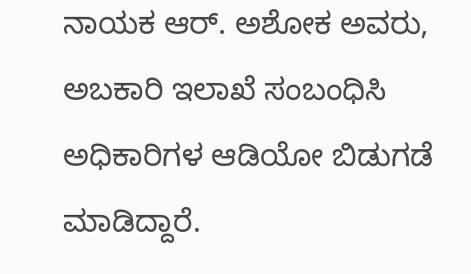ನಾಯಕ ಆರ್. ಅಶೋಕ ಅವರು, ಅಬಕಾರಿ ಇಲಾಖೆ ಸಂಬಂಧಿಸಿ ಅಧಿಕಾರಿಗಳ ಆಡಿಯೋ ಬಿಡುಗಡೆ ಮಾಡಿದ್ದಾರೆ.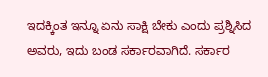ಇದಕ್ಕಿಂತ ಇನ್ನೂ ಏನು ಸಾಕ್ಷಿ ಬೇಕು ಎಂದು ಪ್ರಶ್ನಿಸಿದ ಅವರು, ಇದು ಬಂಡ ಸರ್ಕಾರವಾಗಿದೆ. ಸರ್ಕಾರ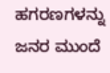ಹಗರಣಗಳನ್ನು ಜನರ ಮುಂದೆ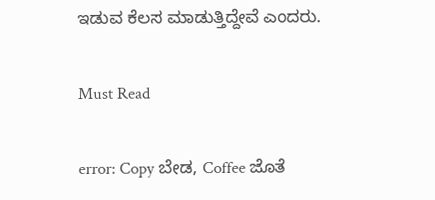ಇಡುವ ಕೆಲಸ ಮಾಡುತ್ತಿದ್ದೇವೆ ಎಂದರು.

Must Read

error: Copy ಬೇಡ, Coffee ಜೊತೆ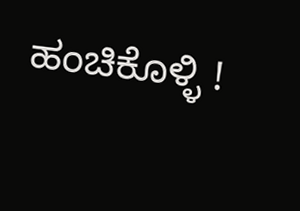ಹಂಚಿಕೊಳ್ಳಿ !